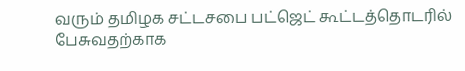வரும் தமிழக சட்டசபை பட்ஜெட் கூட்டத்தொடரில் பேசுவதற்காக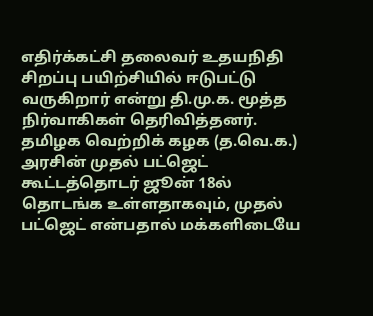எதிர்க்கட்சி தலைவர் உதயநிதி சிறப்பு பயிற்சியில் ஈடுபட்டு வருகிறார் என்று தி.மு.க. மூத்த நிர்வாகிகள் தெரிவித்தனர்.
தமிழக வெற்றிக் கழக (த.வெ.க.) அரசின் முதல் பட்ஜெட் கூட்டத்தொடர் ஜூன் 18ல் தொடங்க உள்ளதாகவும், முதல் பட்ஜெட் என்பதால் மக்களிடையே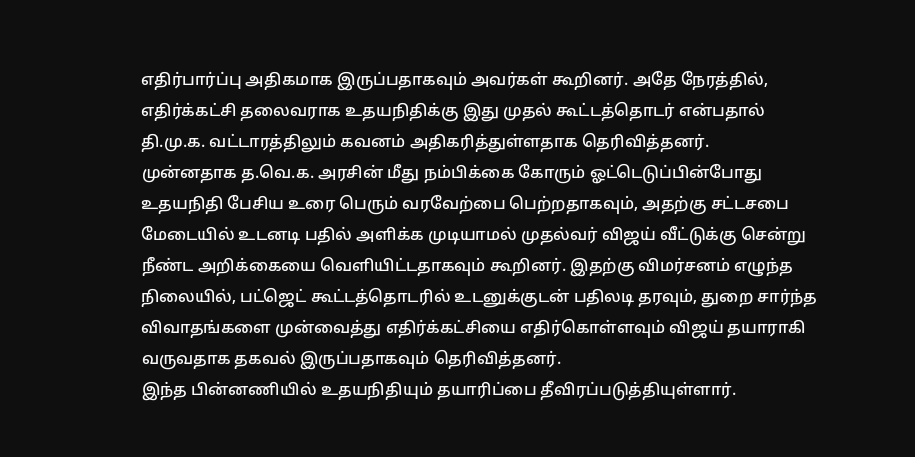எதிர்பார்ப்பு அதிகமாக இருப்பதாகவும் அவர்கள் கூறினர். அதே நேரத்தில், எதிர்க்கட்சி தலைவராக உதயநிதிக்கு இது முதல் கூட்டத்தொடர் என்பதால் தி.மு.க. வட்டாரத்திலும் கவனம் அதிகரித்துள்ளதாக தெரிவித்தனர்.
முன்னதாக த.வெ.க. அரசின் மீது நம்பிக்கை கோரும் ஓட்டெடுப்பின்போது உதயநிதி பேசிய உரை பெரும் வரவேற்பை பெற்றதாகவும், அதற்கு சட்டசபை மேடையில் உடனடி பதில் அளிக்க முடியாமல் முதல்வர் விஜய் வீட்டுக்கு சென்று நீண்ட அறிக்கையை வெளியிட்டதாகவும் கூறினர். இதற்கு விமர்சனம் எழுந்த நிலையில், பட்ஜெட் கூட்டத்தொடரில் உடனுக்குடன் பதிலடி தரவும், துறை சார்ந்த விவாதங்களை முன்வைத்து எதிர்க்கட்சியை எதிர்கொள்ளவும் விஜய் தயாராகி வருவதாக தகவல் இருப்பதாகவும் தெரிவித்தனர்.
இந்த பின்னணியில் உதயநிதியும் தயாரிப்பை தீவிரப்படுத்தியுள்ளார்.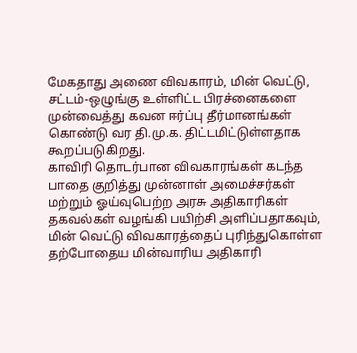மேகதாது அணை விவகாரம், மின் வெட்டு, சட்டம்-ஒழுங்கு உள்ளிட்ட பிரச்னைகளை முன்வைத்து கவன ஈர்ப்பு தீர்மானங்கள் கொண்டு வர தி.மு.க. திட்டமிட்டுள்ளதாக கூறப்படுகிறது.
காவிரி தொடர்பான விவகாரங்கள் கடந்த பாதை குறித்து முன்னாள் அமைச்சர்கள் மற்றும் ஓய்வுபெற்ற அரசு அதிகாரிகள் தகவல்கள் வழங்கி பயிற்சி அளிப்பதாகவும், மின் வெட்டு விவகாரத்தைப் புரிந்துகொள்ள தற்போதைய மின்வாரிய அதிகாரி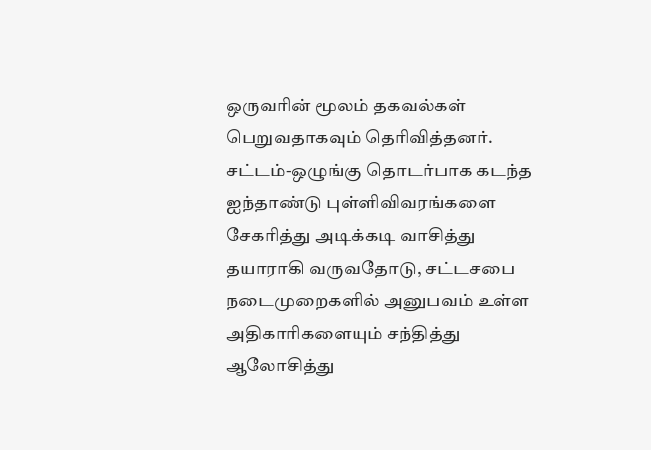ஒருவரின் மூலம் தகவல்கள் பெறுவதாகவும் தெரிவித்தனர். சட்டம்-ஒழுங்கு தொடர்பாக கடந்த ஐந்தாண்டு புள்ளிவிவரங்களை சேகரித்து அடிக்கடி வாசித்து தயாராகி வருவதோடு, சட்டசபை நடைமுறைகளில் அனுபவம் உள்ள அதிகாரிகளையும் சந்தித்து ஆலோசித்து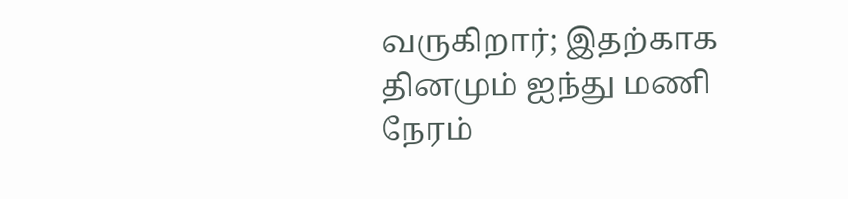வருகிறார்; இதற்காக தினமும் ஐந்து மணி நேரம்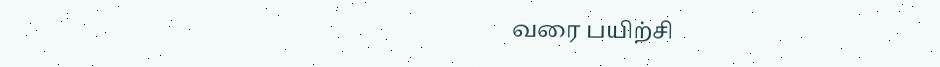வரை பயிற்சி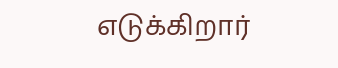எடுக்கிறார்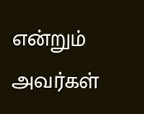என்றும் அவர்கள்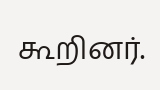கூறினர்.